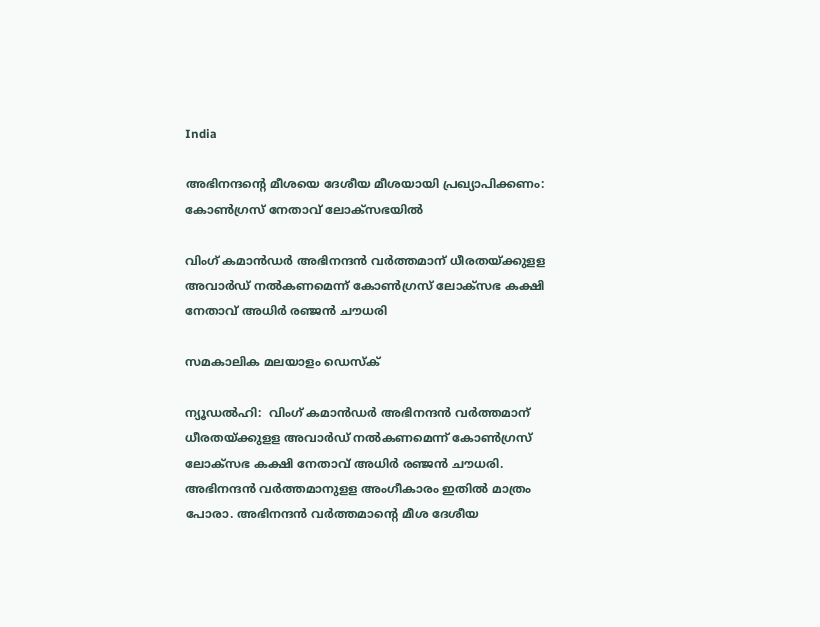India

അഭിനന്ദന്റെ മീശയെ ദേശീയ മീശയായി പ്രഖ്യാപിക്കണം: കോണ്‍ഗ്രസ് നേതാവ് ലോക്‌സഭയില്‍

വിംഗ് കമാന്‍ഡര്‍ അഭിനന്ദന്‍ വര്‍ത്തമാന് ധീരതയ്ക്കുളള അവാര്‍ഡ് നല്‍കണമെന്ന് കോണ്‍ഗ്രസ് ലോക്‌സഭ കക്ഷി നേതാവ് അധിര്‍ രഞ്ജന്‍ ചൗധരി

സമകാലിക മലയാളം ഡെസ്ക്

ന്യൂഡല്‍ഹി:  വിംഗ് കമാന്‍ഡര്‍ അഭിനന്ദന്‍ വര്‍ത്തമാന് ധീരതയ്ക്കുളള അവാര്‍ഡ് നല്‍കണമെന്ന് കോണ്‍ഗ്രസ് ലോക്‌സഭ കക്ഷി നേതാവ് അധിര്‍ രഞ്ജന്‍ ചൗധരി. അഭിനന്ദന്‍ വര്‍ത്തമാനുളള അംഗീകാരം ഇതില്‍ മാത്രം പോരാ. അഭിനന്ദന്‍ വര്‍ത്തമാന്റെ മീശ ദേശീയ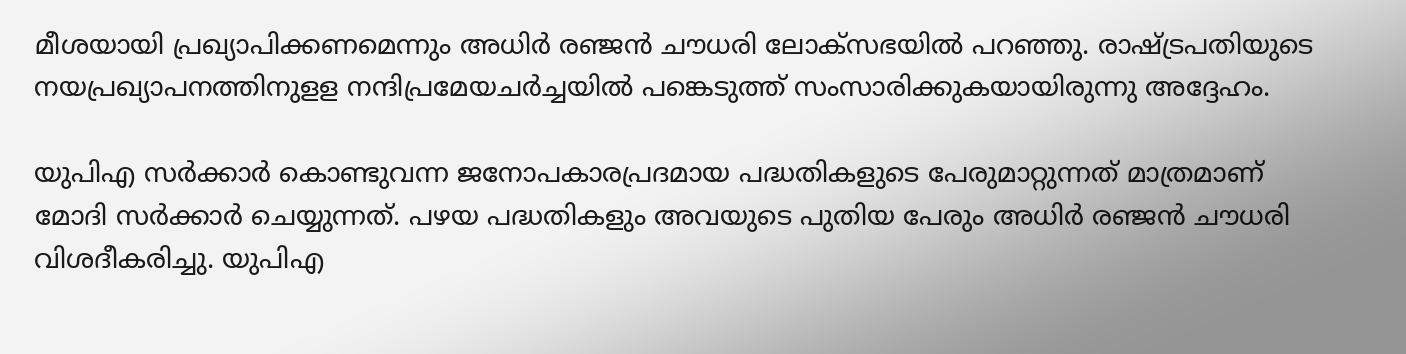മീശയായി പ്രഖ്യാപിക്കണമെന്നും അധിര്‍ രഞ്ജന്‍ ചൗധരി ലോക്‌സഭയില്‍ പറഞ്ഞു. രാഷ്ട്രപതിയുടെ നയപ്രഖ്യാപനത്തിനുളള നന്ദിപ്രമേയചര്‍ച്ചയില്‍ പങ്കെടുത്ത് സംസാരിക്കുകയായിരുന്നു അദ്ദേഹം.

യുപിഎ സര്‍ക്കാര്‍ കൊണ്ടുവന്ന ജനോപകാരപ്രദമായ പദ്ധതികളുടെ പേരുമാറ്റുന്നത് മാത്രമാണ് മോദി സര്‍ക്കാര്‍ ചെയ്യുന്നത്. പഴയ പദ്ധതികളും അവയുടെ പുതിയ പേരും അധിര്‍ രഞ്ജന്‍ ചൗധരി വിശദീകരിച്ചു. യുപിഎ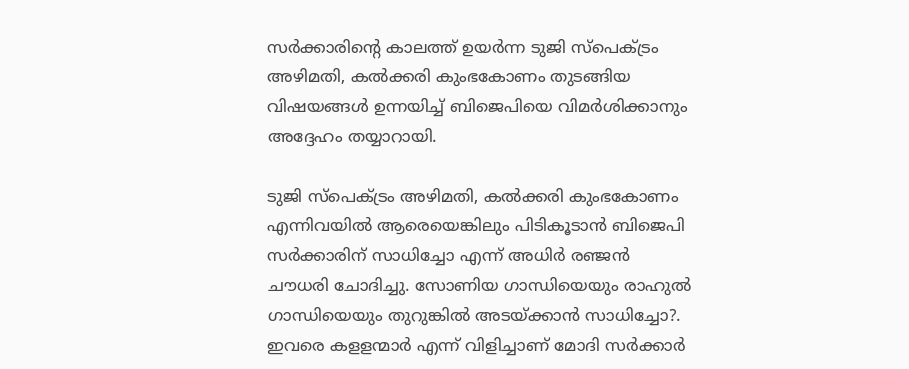സര്‍ക്കാരിന്റെ കാലത്ത് ഉയര്‍ന്ന ടുജി സ്‌പെക്ട്രം അഴിമതി, കല്‍ക്കരി കുംഭകോണം തുടങ്ങിയ വിഷയങ്ങള്‍ ഉന്നയിച്ച് ബിജെപിയെ വിമര്‍ശിക്കാനും അദ്ദേഹം തയ്യാറായി.

ടുജി സ്‌പെക്ട്രം അഴിമതി, കല്‍ക്കരി കുംഭകോണം എന്നിവയില്‍ ആരെയെങ്കിലും പിടികൂടാന്‍ ബിജെപി സര്‍ക്കാരിന് സാധിച്ചോ എന്ന് അധിര്‍ രഞ്ജന്‍ ചൗധരി ചോദിച്ചു. സോണിയ ഗാന്ധിയെയും രാഹുല്‍ ഗാന്ധിയെയും തുറുങ്കില്‍ അടയ്ക്കാന്‍ സാധിച്ചോ?. ഇവരെ കളളന്മാര്‍ എന്ന് വിളിച്ചാണ് മോദി സര്‍ക്കാര്‍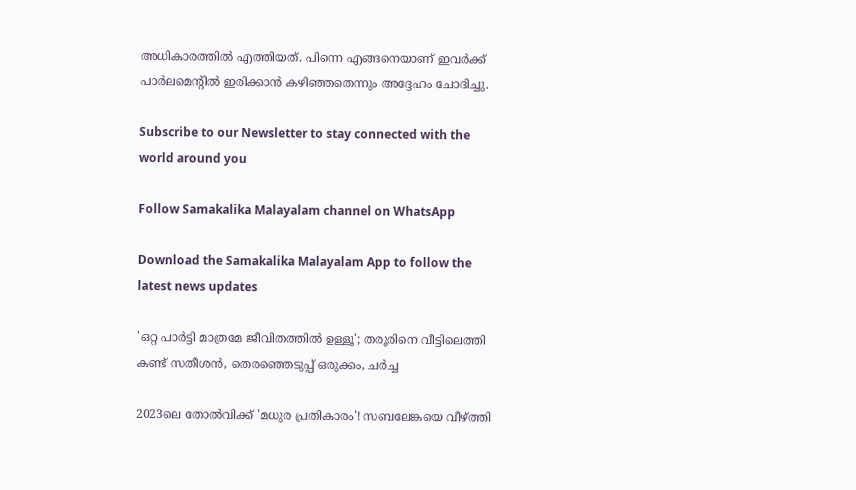അധികാരത്തില്‍ എത്തിയത്. പിന്നെ എങ്ങനെയാണ് ഇവര്‍ക്ക് പാര്‍ലമെന്റില്‍ ഇരിക്കാന്‍ കഴിഞ്ഞതെന്നും അദ്ദേഹം ചോദിച്ചു.

Subscribe to our Newsletter to stay connected with the world around you

Follow Samakalika Malayalam channel on WhatsApp

Download the Samakalika Malayalam App to follow the latest news updates

'ഒറ്റ പാര്‍ട്ടി മാത്രമേ ജീവിതത്തില്‍ ഉള്ളൂ'; തരൂരിനെ വീട്ടിലെത്തി കണ്ട് സതീശന്‍, തെരഞ്ഞെടുപ്പ് ഒരുക്കം, ചര്‍ച്ച

2023ലെ തോല്‍വിക്ക് 'മധുര പ്രതികാരം'! സബലേങ്കയെ വീഴ്ത്തി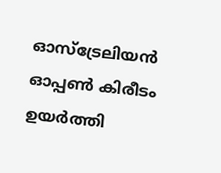ഓസ്‌ട്രേലിയന്‍ ഓപ്പണ്‍ കിരീടം ഉയര്‍ത്തി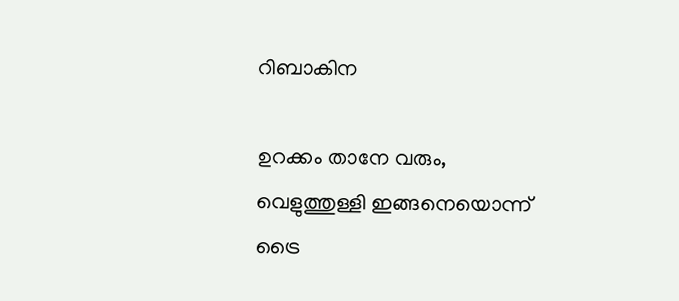റിബാകിന

ഉറക്കം താനേ വരും, വെളുത്തുള്ളി ഇങ്ങനെയൊന്ന് ട്രൈ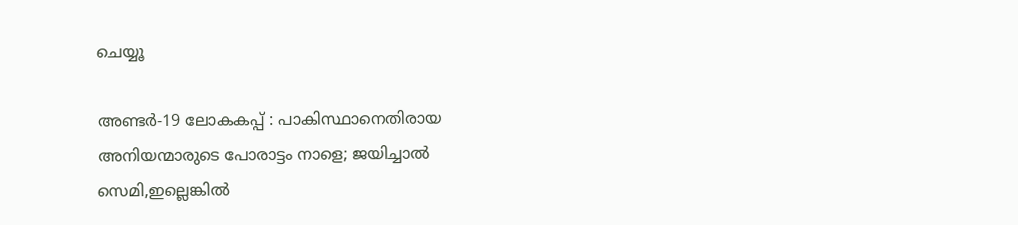ചെയ്യൂ

അണ്ടർ-19 ലോകകപ്പ് : പാകിസ്ഥാനെതിരായ അനിയന്മാരുടെ പോരാട്ടം നാളെ; ജയിച്ചാൽ സെമി,ഇല്ലെങ്കിൽ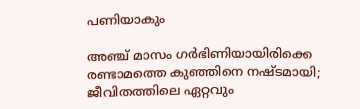പണിയാകും

അഞ്ച് മാസം ഗര്‍ഭിണിയായിരിക്കെ രണ്ടാമത്തെ കുഞ്ഞിനെ നഷ്ടമായി; ജീവിതത്തിലെ ഏറ്റവും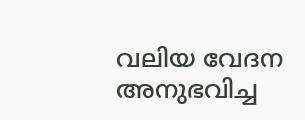വലിയ വേദന അനുഭവിച്ച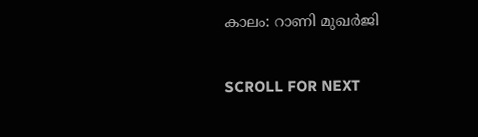കാലം: റാണി മുഖര്‍ജി

SCROLL FOR NEXT